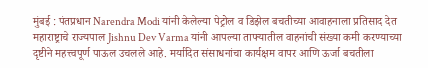मुंबई : पंतप्रधान Narendra Modi यांनी केलेल्या पेट्रोल व डिझेल बचतीच्या आवाहनाला प्रतिसाद देत महाराष्ट्राचे राज्यपाल Jishnu Dev Varma यांनी आपल्या ताफ्यातील वाहनांची संख्या कमी करण्याच्या दृष्टीने महत्त्वपूर्ण पाऊल उचलले आहे. मर्यादित संसाधनांचा कार्यक्षम वापर आणि ऊर्जा बचतीला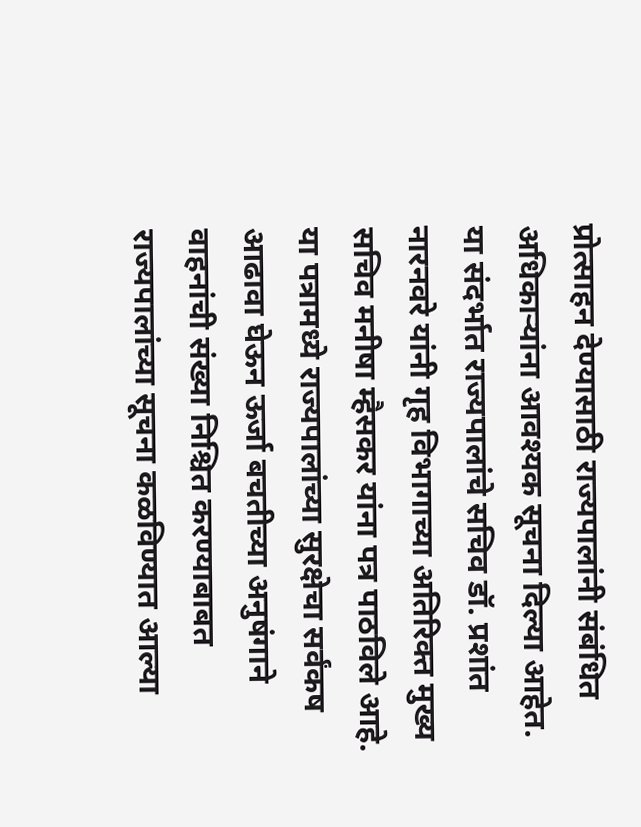प्रोत्साहन देण्यासाठी राज्यपालांनी संबंधित अधिकाऱ्यांना आवश्यक सूचना दिल्या आहेत.
या संदर्भात राज्यपालांचे सचिव डॉ. प्रशांत नारनवरे यांनी गृह विभागाच्या अतिरिक्त मुख्य सचिव मनीषा म्हैसकर यांना पत्र पाठविले आहे. या पत्रामध्ये राज्यपालांच्या सुरक्षेचा सर्वंकष आढावा घेऊन ऊर्जा बचतीच्या अनुषंगाने वाहनांची संख्या निश्चित करण्याबाबत राज्यपालांच्या सूचना कळविण्यात आल्या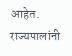आहेत.
राज्यपालांनी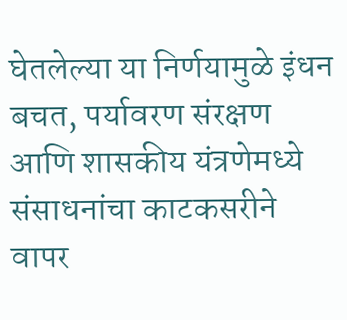घेतलेल्या या निर्णयामुळे इंधन बचत, पर्यावरण संरक्षण आणि शासकीय यंत्रणेमध्ये संसाधनांचा काटकसरीने वापर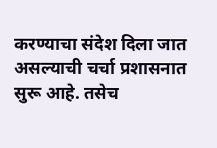करण्याचा संदेश दिला जात असल्याची चर्चा प्रशासनात सुरू आहे. तसेच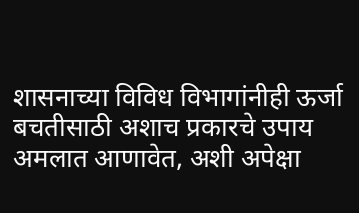शासनाच्या विविध विभागांनीही ऊर्जा बचतीसाठी अशाच प्रकारचे उपाय अमलात आणावेत, अशी अपेक्षा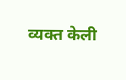व्यक्त केली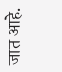जात आहे.